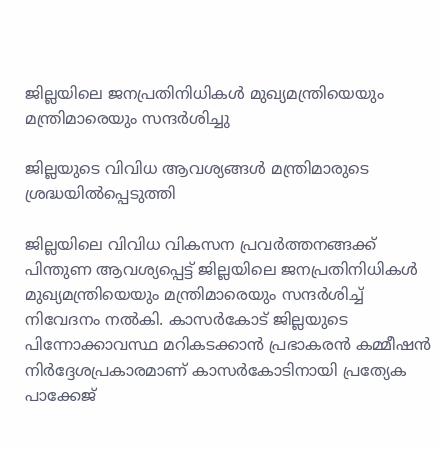ജില്ലയിലെ ജനപ്രതിനിധികള്‍ മുഖ്യമന്ത്രിയെയും മന്ത്രിമാരെയും സന്ദര്‍ശിച്ചു

ജില്ലയുടെ വിവിധ ആവശ്യങ്ങള്‍ മന്ത്രിമാരുടെ ശ്രദ്ധയില്‍പ്പെടുത്തി

ജില്ലയിലെ വിവിധ വികസന പ്രവര്‍ത്തനങ്ങക്ക് പിന്തുണ ആവശ്യപ്പെട്ട് ജില്ലയിലെ ജനപ്രതിനിധികള്‍ മുഖ്യമന്ത്രിയെയും മന്ത്രിമാരെയും സന്ദര്‍ശിച്ച് നിവേദനം നല്‍കി. കാസര്‍കോട് ജില്ലയുടെ പിന്നോക്കാവസ്ഥ മറികടക്കാന്‍ പ്രഭാകരന്‍ കമ്മീഷന്‍ നിര്‍ദ്ദേശപ്രകാരമാണ് കാസര്‍കോടിനായി പ്രത്യേക പാക്കേജ്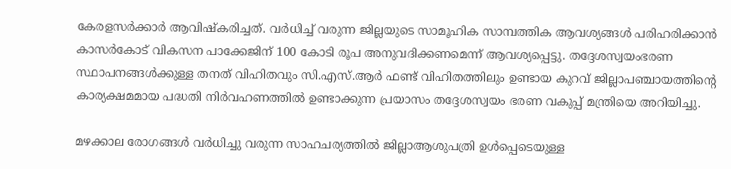കേരളസര്‍ക്കാര്‍ ആവിഷ്‌കരിച്ചത്. വര്‍ധിച്ച് വരുന്ന ജില്ലയുടെ സാമൂഹിക സാമ്പത്തിക ആവശ്യങ്ങള്‍ പരിഹരിക്കാന്‍ കാസര്‍കോട് വികസന പാക്കേജിന് 100 കോടി രൂപ അനുവദിക്കണമെന്ന് ആവശ്യപ്പെട്ടു. തദ്ദേശസ്വയംഭരണ സ്ഥാപനങ്ങള്‍ക്കുള്ള തനത് വിഹിതവും സി.എസ്.ആര്‍ ഫണ്ട് വിഹിതത്തിലും ഉണ്ടായ കുറവ് ജില്ലാപഞ്ചായത്തിന്റെ കാര്യക്ഷമമായ പദ്ധതി നിര്‍വഹണത്തില്‍ ഉണ്ടാക്കുന്ന പ്രയാസം തദ്ദേശസ്വയം ഭരണ വകുപ്പ് മന്ത്രിയെ അറിയിച്ചു.

മഴക്കാല രോഗങ്ങള്‍ വര്‍ധിച്ചു വരുന്ന സാഹചര്യത്തില്‍ ജില്ലാആശുപത്രി ഉള്‍പ്പെടെയുള്ള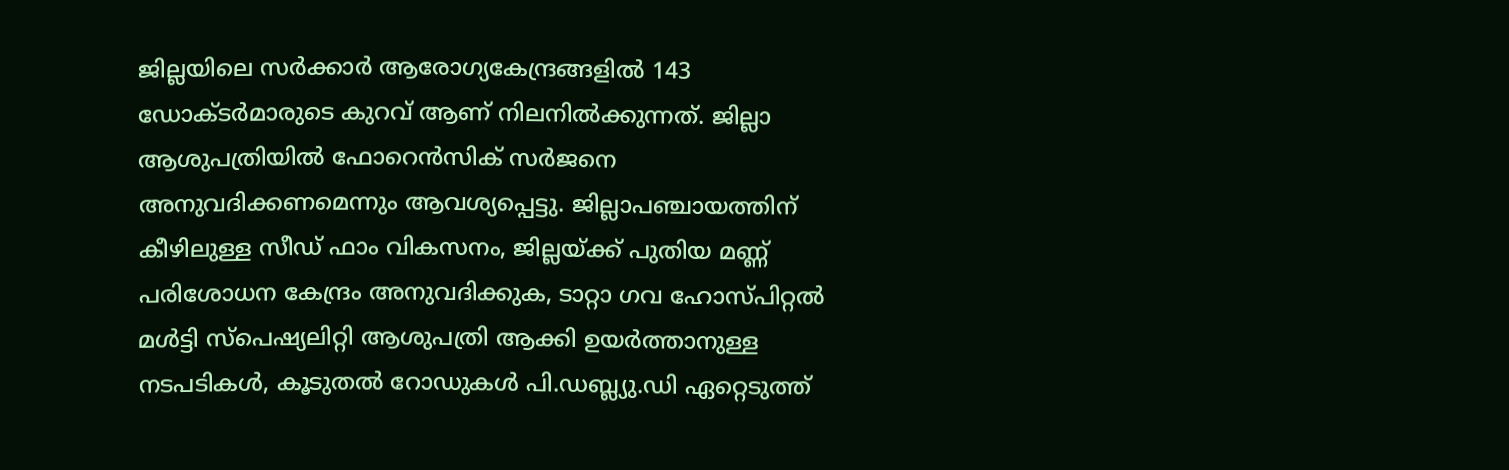ജില്ലയിലെ സര്‍ക്കാര്‍ ആരോഗ്യകേന്ദ്രങ്ങളില്‍ 143 ഡോക്ടര്‍മാരുടെ കുറവ് ആണ് നിലനില്‍ക്കുന്നത്. ജില്ലാ ആശുപത്രിയില്‍ ഫോറെന്‍സിക് സര്‍ജനെ അനുവദിക്കണമെന്നും ആവശ്യപ്പെട്ടു. ജില്ലാപഞ്ചായത്തിന് കീഴിലുള്ള സീഡ് ഫാം വികസനം, ജില്ലയ്ക്ക് പുതിയ മണ്ണ് പരിശോധന കേന്ദ്രം അനുവദിക്കുക, ടാറ്റാ ഗവ ഹോസ്പിറ്റല്‍ മള്‍ട്ടി സ്പെഷ്യലിറ്റി ആശുപത്രി ആക്കി ഉയര്‍ത്താനുള്ള നടപടികള്‍, കൂടുതല്‍ റോഡുകള്‍ പി.ഡബ്ല്യു.ഡി ഏറ്റെടുത്ത്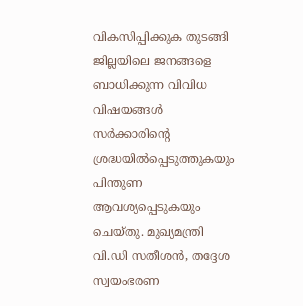വികസിപ്പിക്കുക തുടങ്ങി ജില്ലയിലെ ജനങ്ങളെ ബാധിക്കുന്ന വിവിധ വിഷയങ്ങള്‍ സര്‍ക്കാരിന്റെ ശ്രദ്ധയില്‍പ്പെടുത്തുകയും പിന്തുണ ആവശ്യപ്പെടുകയും ചെയ്തു. മുഖ്യമന്ത്രി വി.ഡി സതീശന്‍, തദ്ദേശ സ്വയംഭരണ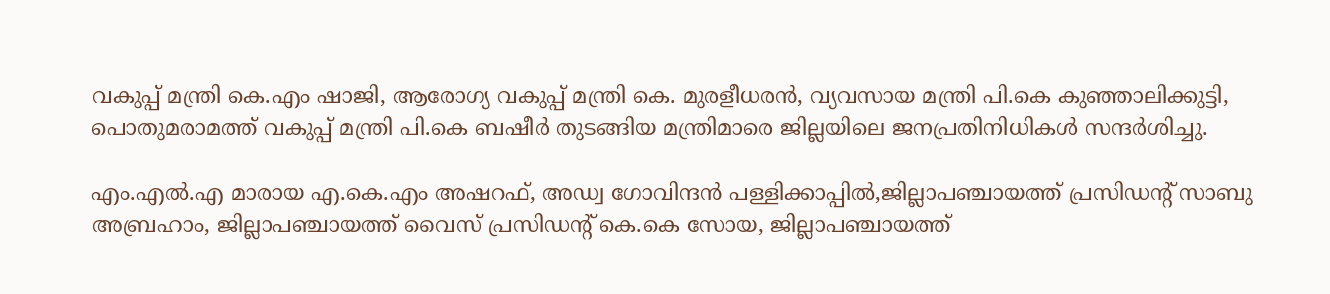വകുപ്പ് മന്ത്രി കെ.എം ഷാജി, ആരോഗ്യ വകുപ്പ് മന്ത്രി കെ. മുരളീധരന്‍, വ്യവസായ മന്ത്രി പി.കെ കുഞ്ഞാലിക്കുട്ടി, പൊതുമരാമത്ത് വകുപ്പ് മന്ത്രി പി.കെ ബഷീര്‍ തുടങ്ങിയ മന്ത്രിമാരെ ജില്ലയിലെ ജനപ്രതിനിധികള്‍ സന്ദര്‍ശിച്ചു.

എം.എല്‍.എ മാരായ എ.കെ.എം അഷറഫ്, അഡ്വ ഗോവിന്ദന്‍ പള്ളിക്കാപ്പില്‍,ജില്ലാപഞ്ചായത്ത് പ്രസിഡന്റ് സാബു അബ്രഹാം, ജില്ലാപഞ്ചായത്ത് വൈസ് പ്രസിഡന്റ് കെ.കെ സോയ, ജില്ലാപഞ്ചായത്ത്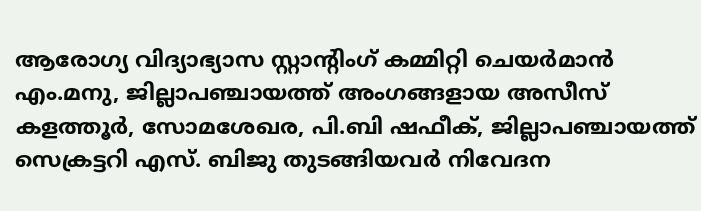ആരോഗ്യ വിദ്യാഭ്യാസ സ്റ്റാന്റിംഗ് കമ്മിറ്റി ചെയര്‍മാന്‍ എം.മനു, ജില്ലാപഞ്ചായത്ത് അംഗങ്ങളായ അസീസ് കളത്തൂര്‍, സോമശേഖര, പി.ബി ഷഫീക്, ജില്ലാപഞ്ചായത്ത് സെക്രട്ടറി എസ്. ബിജു തുടങ്ങിയവര്‍ നിവേദന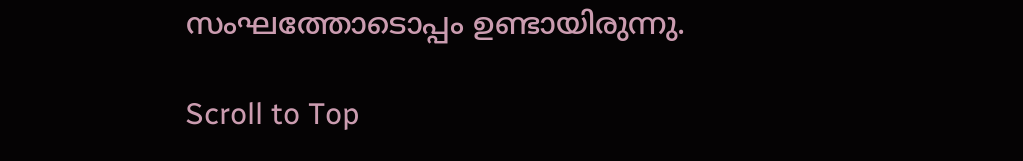സംഘത്തോടൊപ്പം ഉണ്ടായിരുന്നു.

Scroll to Top